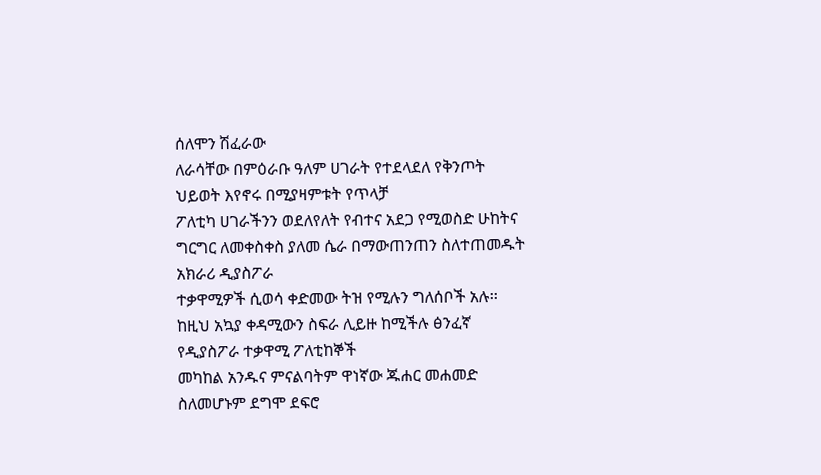ሰለሞን ሽፈራው
ለራሳቸው በምዕራቡ ዓለም ሀገራት የተደላደለ የቅንጦት ህይወት እየኖሩ በሚያዛምቱት የጥላቻ
ፖለቲካ ሀገራችንን ወደለየለት የብተና አደጋ የሚወስድ ሁከትና ግርግር ለመቀስቀስ ያለመ ሴራ በማውጠንጠን ስለተጠመዱት አክራሪ ዲያስፖራ
ተቃዋሚዎች ሲወሳ ቀድመው ትዝ የሚሉን ግለሰቦች አሉ፡፡ ከዚህ አኳያ ቀዳሚውን ስፍራ ሊይዙ ከሚችሉ ፅንፈኛ የዲያስፖራ ተቃዋሚ ፖለቲከኞች
መካከል አንዱና ምናልባትም ዋነኛው ጁሐር መሐመድ ስለመሆኑም ደግሞ ደፍሮ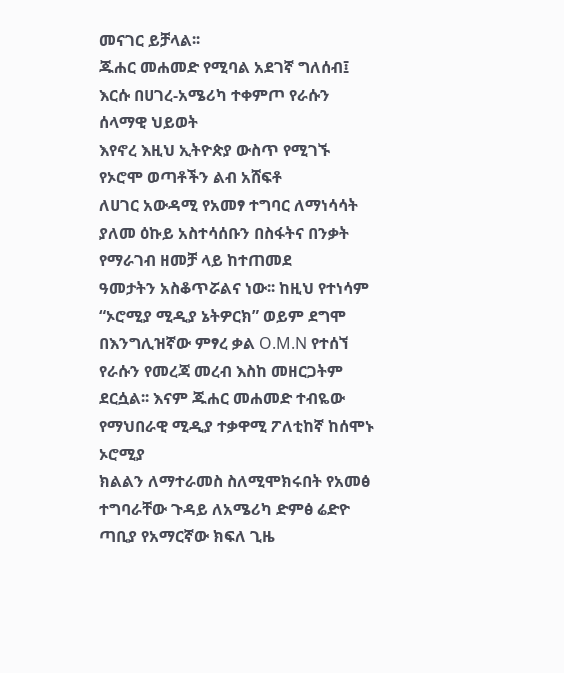መናገር ይቻላል፡፡
ጁሐር መሐመድ የሚባል አደገኛ ግለሰብ፤ እርሱ በሀገረ-አሜሪካ ተቀምጦ የራሱን ሰላማዊ ህይወት
እየኖረ እዚህ ኢትዮጵያ ውስጥ የሚገኙ የኦሮሞ ወጣቶችን ልብ አሸፍቶ
ለሀገር አውዳሚ የአመፃ ተግባር ለማነሳሳት ያለመ ዕኩይ አስተሳሰቡን በስፋትና በንቃት የማራገብ ዘመቻ ላይ ከተጠመደ
ዓመታትን አስቆጥሯልና ነው፡፡ ከዚህ የተነሳም “ኦሮሚያ ሚዲያ ኔትዎርክ” ወይም ደግሞ በእንግሊዝኛው ምፃረ ቃል O.M.N የተሰኘ
የራሱን የመረጃ መረብ እስከ መዘርጋትም ደርሷል፡፡ እናም ጁሐር መሐመድ ተብዬው የማህበራዊ ሚዲያ ተቃዋሚ ፖለቲከኛ ከሰሞኑ ኦሮሚያ
ክልልን ለማተራመስ ስለሚሞክሩበት የአመፅ ተግባራቸው ጉዳይ ለአሜሪካ ድምፅ ሬድዮ ጣቢያ የአማርኛው ክፍለ ጊዜ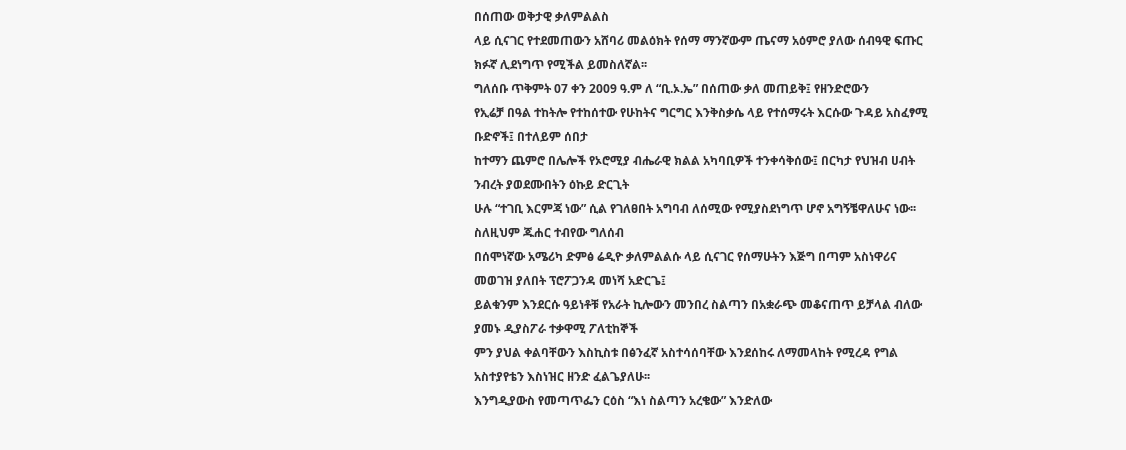በሰጠው ወቅታዊ ቃለምልልስ
ላይ ሲናገር የተደመጠውን አሸባሪ መልዕክት የሰማ ማንኛውም ጤናማ አዕምሮ ያለው ሰብዓዊ ፍጡር ክፉኛ ሊደነግጥ የሚችል ይመስለኛል፡፡
ግለሰቡ ጥቅምት 07 ቀን 2009 ዓ.ም ለ “ቢ.ኦ.ኤ” በሰጠው ቃለ መጠይቅ፤ የዘንድሮውን
የኢሬቻ በዓል ተከትሎ የተከሰተው የሁከትና ግርግር እንቅስቃሴ ላይ የተሰማሩት እርሱው ጉዳይ አስፈፃሚ ቡድኖች፤ በተለይም ሰበታ
ከተማን ጨምሮ በሌሎች የኦሮሚያ ብሔራዊ ክልል አካባቢዎች ተንቀሳቅሰው፤ በርካታ የህዝብ ሀብት ንብረት ያወደሙበትን ዕኩይ ድርጊት
ሁሉ “ተገቢ እርምጃ ነው” ሲል የገለፀበት አግባብ ለሰሚው የሚያስደነግጥ ሆኖ አግኝቼዋለሁና ነው፡፡ ስለዚህም ጁሐር ተብየው ግለሰብ
በሰሞነኛው አሜሪካ ድምፅ ሬዲዮ ቃለምልልሱ ላይ ሲናገር የሰማሁትን እጅግ በጣም አስነዋሪና መወገዝ ያለበት ፕሮፖጋንዳ መነሻ አድርጌ፤
ይልቁንም እንደርሱ ዓይነቶቹ የአራት ኪሎውን መንበረ ስልጣን በአቋራጭ መቆናጠጥ ይቻላል ብለው ያመኑ ዲያስፖራ ተቃዋሚ ፖለቲከኞች
ምን ያህል ቀልባቸውን እስኪስቱ በፅንፈኛ አስተሳሰባቸው እንደሰከሩ ለማመላከት የሚረዳ የግል አስተያየቴን እስነዝር ዘንድ ፈልጌያለሁ፡፡
እንግዲያውስ የመጣጥፌን ርዕስ “እነ ስልጣን አረቄው” እንድለው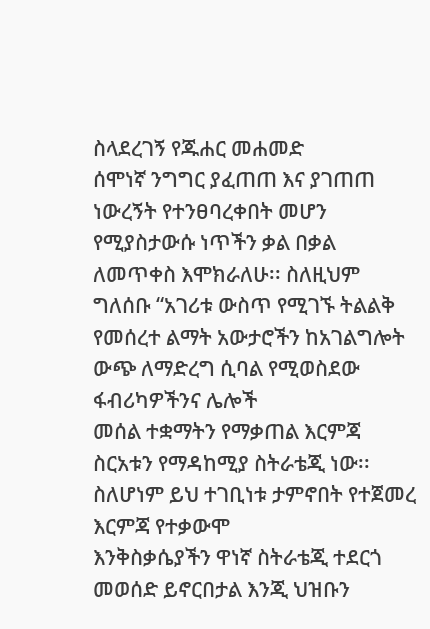ስላደረገኝ የጁሐር መሐመድ
ሰሞነኛ ንግግር ያፈጠጠ እና ያገጠጠ ነውረኝት የተንፀባረቀበት መሆን የሚያስታውሱ ነጥችን ቃል በቃል ለመጥቀስ እሞክራለሁ፡፡ ስለዚህም
ግለሰቡ “አገሪቱ ውስጥ የሚገኙ ትልልቅ የመሰረተ ልማት አውታሮችን ከአገልግሎት ውጭ ለማድረግ ሲባል የሚወስደው ፋብሪካዎችንና ሌሎች
መሰል ተቋማትን የማቃጠል እርምጃ ስርአቱን የማዳከሚያ ስትራቴጂ ነው፡፡ ስለሆነም ይህ ተገቢነቱ ታምኖበት የተጀመረ እርምጃ የተቃውሞ
እንቅስቃሴያችን ዋነኛ ስትራቴጂ ተደርጎ መወሰድ ይኖርበታል እንጂ ህዝቡን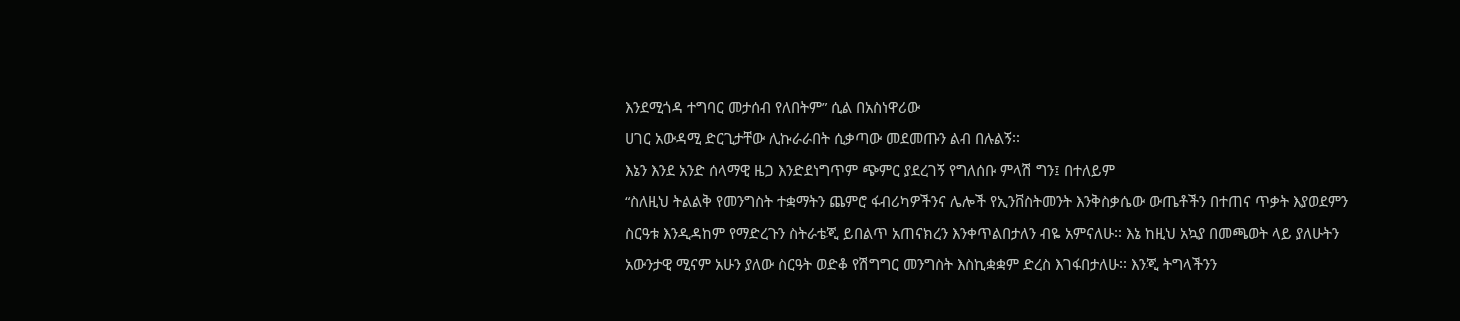እንደሚጎዳ ተግባር መታሰብ የለበትም” ሲል በአስነዋሪው
ሀገር አውዳሚ ድርጊታቸው ሊኩራራበት ሲቃጣው መደመጡን ልብ በሉልኝ፡፡
እኔን እንደ አንድ ሰላማዊ ዜጋ እንድደነግጥም ጭምር ያደረገኝ የግለሰቡ ምላሽ ግን፤ በተለይም
“ስለዚህ ትልልቅ የመንግስት ተቋማትን ጨምሮ ፋብሪካዎችንና ሌሎች የኢንቨስትመንት እንቅስቃሴው ውጤቶችን በተጠና ጥቃት እያወደምን
ስርዓቱ እንዲዳከም የማድረጉን ስትራቴጂ ይበልጥ አጠናክረን እንቀጥልበታለን ብዬ አምናለሁ፡፡ እኔ ከዚህ አኳያ በመጫወት ላይ ያለሁትን
አውንታዊ ሚናም አሁን ያለው ስርዓት ወድቆ የሽግግር መንግስት እስኪቋቋም ድረስ እገፋበታለሁ፡፡ እንጂ ትግላችንን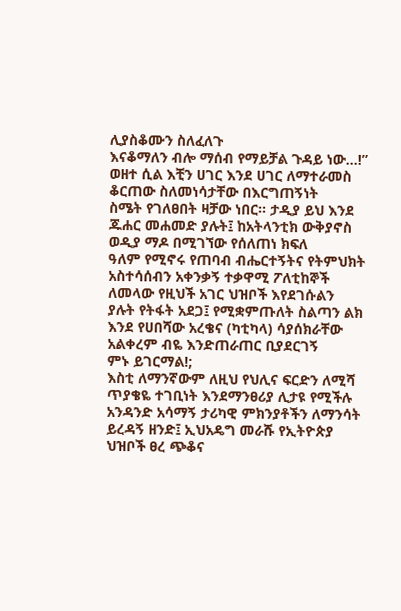ሊያስቆሙን ስለፈለጉ
እናቆማለን ብሎ ማሰብ የማይቻል ጉዳይ ነው…!” ወዘተ ሲል እቺን ሀገር እንደ ሀገር ለማተራመስ ቆርጠው ስለመነሳታቸው በእርግጠኝነት
ስሜት የገለፀበት ዛቻው ነበር፡፡ ታዲያ ይህ እንደ ጁሐር መሐመድ ያሉት፤ ከአትላንቲክ ውቅያኖስ ወዲያ ማዶ በሚገኘው የሰለጠነ ክፍለ
ዓለም የሚኖሩ የጠባብ ብሔርተኝትና የትምህክት አስተሳሰብን አቀንቃኝ ተቃዋሚ ፖለቲከኞች ለመላው የዚህች አገር ህዝቦች እየደገሱልን
ያሉት የትፋት አደጋ፤ የሚቋምጡለት ስልጣን ልክ እንደ የሀበሻው አረቄና (ካቲካላ) ሳያሰክራቸው አልቀረም ብዬ እንድጠራጠር ቢያደርገኝ
ምኑ ይገርማል!;
እስቲ ለማንኛውም ለዚህ የህሊና ፍርድን ለሚሻ ጥያቄዬ ተገቢነት እንደማንፀሪያ ሊታዩ የሚችሉ
አንዳንድ አሳማኝ ታሪካዊ ምክንያቶችን ለማንሳት ይረዳኝ ዘንድ፤ ኢህአዴግ መራሹ የኢትዮጵያ ህዝቦች ፀረ ጭቆና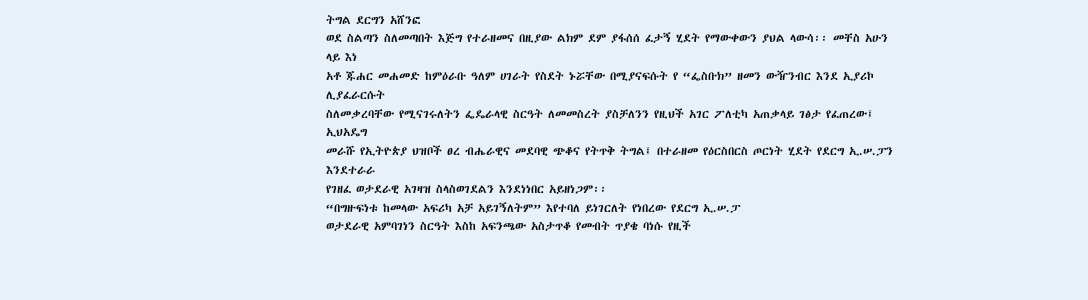ትግል ደርግን አሸንፎ
ወደ ስልጣን ስለመጣበት እጅግ የተራዘመና በዚያው ልክም ደም ያፋሰሰ ፈታኝ ሂደት የማውቀውን ያህል ላውሳ፡፡ መቸስ አሁን ላይ እነ
አቶ ጁሐር መሐመድ ከምዕራቡ ዓለም ሀገራት የስደት ኑሯቸው በሚያናፍሱት የ “ፌስቡክ” ዘመን ውዥንብር እንደ ኢያሪኮ ሊያፈራርሱት
ስለመቃረባቸው የሚናገሩለትን ፌዴራላዊ ስርዓት ለመመስረት ያስቻለንን የዚህች አገር ፖለቲካ አጠቃላይ ገፅታ የፈጠረው፤ ኢህአዴግ
መራሹ የኢትዮጵያ ህዝቦች ፀረ ብሔራዊና መደባዊ ጭቆና የትጥቅ ትግል፤ በተራዘመ የዕርስበርስ ጦርነት ሂደት የደርግ ኢ.ሠ.ፓን እንደተራራ
የገዘፈ ወታደራዊ አገዛዝ ስላስወገደልን እንደነነበር አይዘነጋም፡፡
“በግዙፍነቱ ከመላው አፍሪካ አቻ አይገኝለትም” እየተባለ ይነገርለት የነበረው የደርግ ኢ.ሠ.ፓ
ወታደራዊ አምባገነን ስርዓት እስከ አፍንጫው አስታጥቆ የመብት ጥያቄ ባነሱ የዚች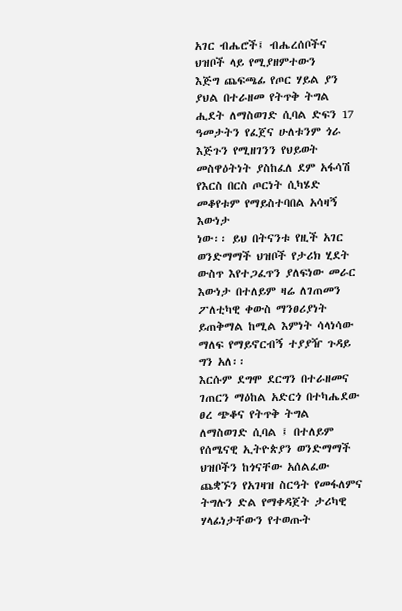አገር ብሔሮች፤ ብሔረሰቦችና ህዝቦች ላይ የሚያዘምተውን
እጅግ ጨፍጫፊ የጦር ሃይል ያን ያህል በተራዘመ የትጥቅ ትግል ሒደት ለማስወገድ ሲባል ድፍን 17 ዓመታትን የፈጀና ሁለቱንም ጎራ
እጅጉን የሚዘገንን የህይወት መስዋዕትነት ያስከፈለ ደም አፋሳሽ የእርስ በርስ ጦርነት ሲካሄድ መቆየቱም የማይስተባበል አሳዛኝ እውነታ
ነው፡፡ ይህ በትናንቱ የዚች አገር ወንድማማች ህዝቦች የታሪክ ሂደት ውስጥ እየተጋፈጥን ያለፍነው መራር እውነታ በተለይም ዛሬ ለገጠመን
ፖለቲካዊ ቀውስ ማንፀሪያነት ይጠቅማል ከሚል እምነት ሳላነሳው ማለፍ የማይኖርብኝ ተያያዥ ጉዳይ ግን አለ፡፡
እርሱም ደግሞ ደርግን በተራዘመና ገጠርን ማዕከል አድርጎ በተካሔደው ፀረ ጭቆና የትጥቅ ትግል
ለማስወገድ ሲባል ፤ በተለይም የሰሜናዊ ኢትዮጵያን ወንድማማች ህዝቦችን ከጎናቸው አሰልፈው ጨቋኙን የአገዛዝ ስርዓት የመፋለምና
ትግሉን ድል የማቀዳጀት ታሪካዊ ሃላፊነታቸውን የተወጡት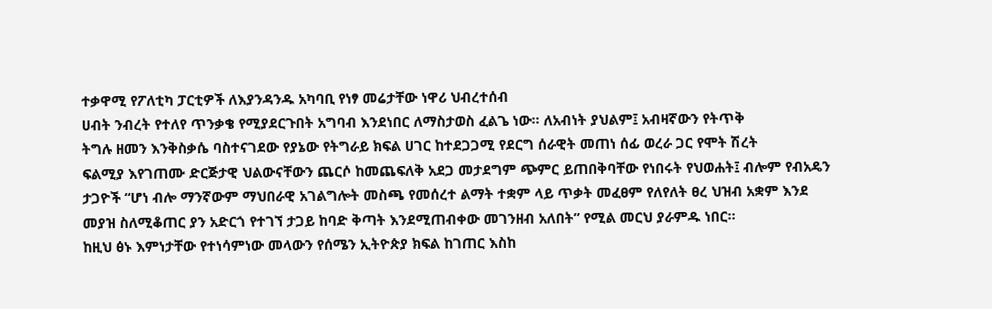ተቃዋሚ የፖለቲካ ፓርቲዎች ለእያንዳንዱ አካባቢ የነፃ መሬታቸው ነዋሪ ህብረተሰብ
ሀብት ንብረት የተለየ ጥንቃቄ የሚያደርጉበት አግባብ እንደነበር ለማስታወስ ፈልጌ ነው፡፡ ለአብነት ያህልም፤ አብዛኛውን የትጥቅ
ትግሉ ዘመን እንቅስቃሴ ባስተናገደው የያኔው የትግራይ ክፍል ሀገር ከተደጋጋሚ የደርግ ሰራዊት መጠነ ሰፊ ወረራ ጋር የሞት ሽረት
ፍልሚያ እየገጠሙ ድርጅታዊ ህልውናቸውን ጨርሶ ከመጨፍለቅ አደጋ መታደግም ጭምር ይጠበቅባቸው የነበሩት የህወሐት፤ ብሎም የብአዴን
ታጋዮች “ሆነ ብሎ ማንኛውም ማህበራዊ አገልግሎት መስጫ የመሰረተ ልማት ተቋም ላይ ጥቃት መፈፀም የለየለት ፀረ ህዝብ አቋም እንደ
መያዝ ስለሚቆጠር ያን አድርጎ የተገኘ ታጋይ ከባድ ቅጣት እንደሚጠብቀው መገንዘብ አለበት” የሚል መርህ ያራምዱ ነበር፡፡
ከዚህ ፅኑ እምነታቸው የተነሳምነው መላውን የሰሜን ኢትዮጵያ ክፍል ከገጠር እስከ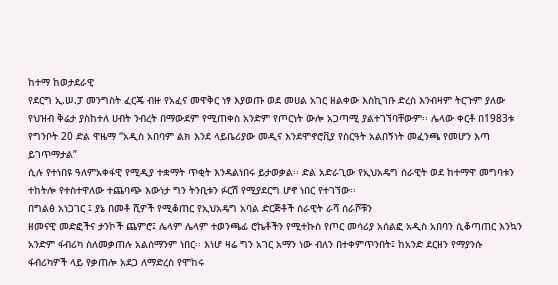ከተማ ከወታደራዊ
የደርግ ኢ.ሠ.ፓ መንግስት ፈርጄ ብዙ የአፈና መዋቅር ነፃ እያወጡ ወደ መሀል አገር ዘልቀው እስኪገቡ ድረስ እንብዛም ትርጉም ያለው
የህዝብ ቅሬታ ያስከተለ ሀብት ንብረት በማውደም የሚጠቀስ አንድም የጦርነት ውሎ አጋጣሚ ያልተገኘባቸውም፡፡ ሌላው ቀርቶ በ1983ቱ
የግንቦት 20 ድል ዋዜማ “አዲስ አበባም ልክ እንደ ላይቤሪያው መዲና እንደሞኖሮቪያ የስርዓት አልበኝነት መፈንጫ የመሆን እጣ ይገጥማታል”
ሲሉ የተነበዩ ዓለምአቀፋዊ የሚዲያ ተቋማት ጥቂት እንዳልነበሩ ይታወቃል፡፡ ድል አድራጊው የኢህአዴግ ሰራዊት ወደ ከተማዋ መግባቱን
ተከትሎ የተስተዋለው ተጨባጭ እውነታ ግን ትንቢቱን ፉርሽ የሚያደርግ ሆኖ ነበር የተገኘው፡፡
በግልፅ አነጋገር ፤ ያኔ በመቶ ሺዎች የሚቆጠር የኢህአዴግ አባል ድርጅቶች ሰራዊት ራሻ ሰራሾቹን
ዘመናዊ መድፎችና ታንኮች ጨምሮ፤ ሌላም ሌላም ተወንጫፊ ሮኬቶችን የሚተኩስ የጦር መሳሪያ አሰልፎ አዲስ አበባን ሲቆጣጠር እንኳን
አንድም ፋብሪካ ስለመቃጠሉ አልሰማንም ነበር፡፡ እነሆ ዛሬ ግን አገር አማን ነው ብለን በተቀምጥንበት፤ ከአንድ ደርዘን የማያንሱ
ፋብሪካዎች ላይ የቃጠሎ አደጋ ለማድረስ የሞከሩ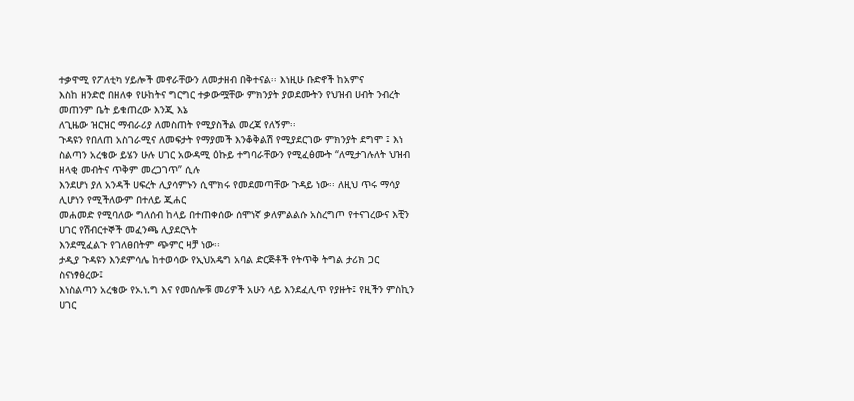ተቃዋሚ የፖለቲካ ሃይሎች መኖራቸውን ለመታዘብ በቅተናል፡፡ እነዚሁ ቡድኖች ከአምና
እስከ ዘንድሮ በዘለቀ የሁከትና ግርግር ተቃውሟቸው ምክንያት ያወደሙትን የህዝብ ሀብት ንብረት መጠንም ቤት ይቁጠረው እንጂ እኔ
ለጊዜው ዝርዝር ማብራሪያ ለመስጠት የሚያስችል መረጃ የለኝም፡፡
ጉዳዩን የበለጠ አስገራሚና ለመፍታት የማያመች እንቆቅልሽ የሚያደርገው ምክንያት ደግሞ ፤ እነ
ስልጣን አረቄው ይሄን ሁሉ ሀገር አውዳሚ ዕኩይ ተግባራቸውን የሚፈፅሙት “ለሚታገሉለት ህዝብ ዘላቂ መብትና ጥቅም መረጋገጥ” ሲሉ
እንደሆነ ያለ አንዳች ሀፍረት ሊያሳምኑን ሲሞክሩ የመደመጣቸው ጉዳይ ነው፡፡ ለዚህ ጥሩ ማሳያ ሊሆነን የሚችለውም በተለይ ጂሐር
መሐመድ የሚባለው ግለሰብ ከላይ በተጠቀሰው ሰሞነኛ ቃለምልልሱ አስረግጦ የተናገረውና እቺን ሀገር የሽብርተኞች መፈንጫ ሊያደርጓት
እንደሚፈልጉ የገለፀበትም ጭምር ዛቻ ነው፡፡
ታዲያ ጉዳዩን እንደምሳሌ ከተወሳው የኢህአዴግ አባል ድርጅቶች የትጥቅ ትግል ታሪክ ጋር ስናነፃፅረው፤
እነስልጣን አረቄው የኦ.ነ.ግ እና የመሰሎቹ መሪዎች አሁን ላይ እንደፈሊጥ የያዙት፤ የዚችን ምስኪን ሀገር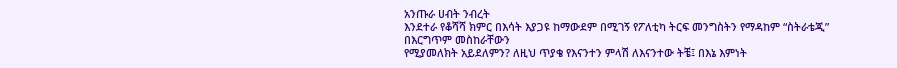አንጡራ ሀብት ንብረት
እንደተራ የቆሻሻ ክምር በእሳት እያጋዩ ከማውደም በሚገኝ የፖለቲካ ትርፍ መንግስትን የማዳከም “ስትራቴጂ” በእርግጥም መስከራቸውን
የሚያመለክት አይደለምን? ለዚህ ጥያቄ የእናንተን ምላሽ ለእናንተው ትቼ፤ በእኔ እምነት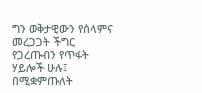ግን ወቅታዊውን የሰላምና መረጋጋት ችግር
የጋረጡብን የጥፋት ሃይሎች ሁሉ፤ በሚቋምጡለት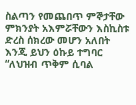ስልጣን የመጨበጥ ምኞታቸው ምክንያት አእምሯቸውን እስኪስቱ ድረስ ሰክረው መሆን አለበት
እንጂ ይህን ዕኩይ ተግባር “ለህዝብ ጥቅም ሲባል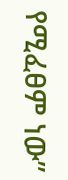የሚፈፀም ነው”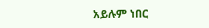አይሉም ነበር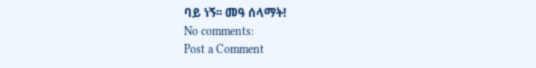ባይ ነኝ፡፡ መዓ ሰላማት!
No comments:
Post a Comment